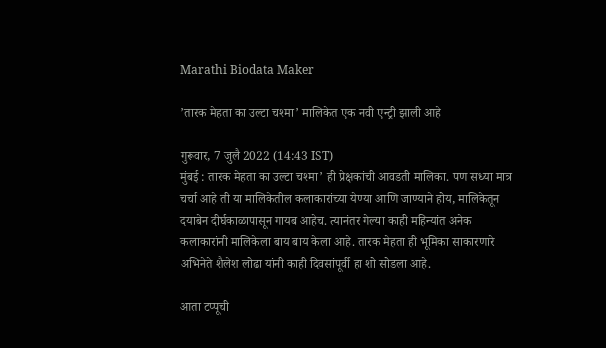Marathi Biodata Maker

’तारक मेहता का उल्टा चश्मा’ मालिकेत एक नवी एन्ट्री झाली आहे

गुरूवार, 7 जुलै 2022 (14:43 IST)
मुंबई : तारक मेहता का उल्टा चश्मा’ ही प्रेक्षकांची आवडती मालिका. पण सध्या मात्र चर्चा आहे ती या मालिकेतील कलाकारांच्या येण्या आणि जाण्याने होय, मालिकेतून दयाबेन दीर्घकाळापासून गायब आहेच. त्यानंतर गेल्या काही महिन्यांत अनेक कलाकारांनी मालिकेला बाय बाय केला आहे. तारक मेहता ही भूमिका साकारणारे अभिनेते शैलेश लोढा यांनी काही दिवसांपूर्वी हा शो सोडला आहे.

आता टप्पूची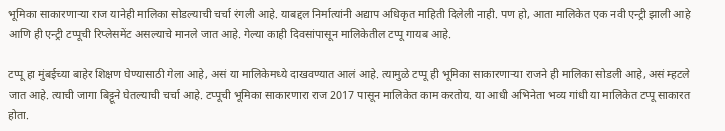भूमिका साकारणाऱ्या राज यानेही मालिका सोडल्याची चर्चा रंगली आहे. याबद्दल निर्मात्यांनी अद्याप अधिकृत माहिती दिलेली नाही. पण हो, आता मालिकेत एक नवी एन्ट्री झाली आहे आणि ही एन्ट्री टप्पूची रिप्लेसमेंट असल्याचे मानले जात आहे. गेल्या काही दिवसांपासून मालिकेतील टप्पू गायब आहे.

टप्पू हा मुंबईच्या बाहेर शिक्षण घेण्यासाठी गेला आहे, असं या मालिकेमध्ये दाखवण्यात आलं आहे. त्यामुळे टप्पू ही भूमिका साकारणाऱ्या राजने ही मालिका सोडली आहे, असं म्हटले जात आहे. त्याची जागा बिट्टूने घेतल्याची चर्चा आहे. टप्पूची भूमिका साकारणारा राज 2017 पासून मालिकेत काम करतोय. या आधी अभिनेता भव्य गांधी या मालिकेत टप्पू साकारत होता.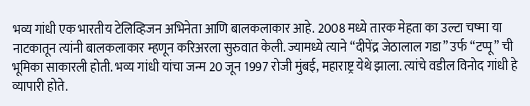भव्य गांधी एक भारतीय टेलिव्हिजन अभिनेता आणि बालकलाकार आहे. 2008 मध्ये तारक मेहता का उल्टा चष्मा या नाटकातून त्यांनी बालकलाकार म्हणून करिअरला सुरुवात केली. ज्यामध्ये त्याने “दीपेंद्र जेठालाल गडा” उर्फ “टप्पू” ची भूमिका साकारली होती. भव्य गांधी यांचा जन्म 20 जून 1997 रोजी मुंबई, महाराष्ट्र येथे झाला. त्यांचे वडील विनोद गांधी हे व्यापारी होते.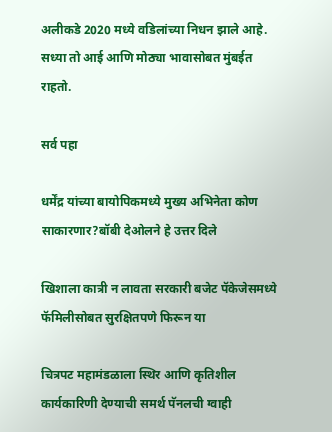अलीकडे 2020 मध्ये वडिलांच्या निधन झाले आहे. सध्या तो आई आणि मोठ्या भावासोबत मुंबईत राहतो.

सर्व पहा

धर्मेंद्र यांच्या बायोपिकमध्ये मुख्य अभिनेता कोण साकारणार?बॉबी देओलने हे उत्तर दिले

खिशाला कात्री न लावता सरकारी बजेट पॅकेजेसमध्ये फॅमिलीसोबत सुरक्षितपणे फिरून या

चित्रपट महामंडळाला स्थिर आणि कृतिशील कार्यकारिणी देण्याची समर्थ पॅनलची ग्वाही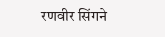रणवीर सिंगने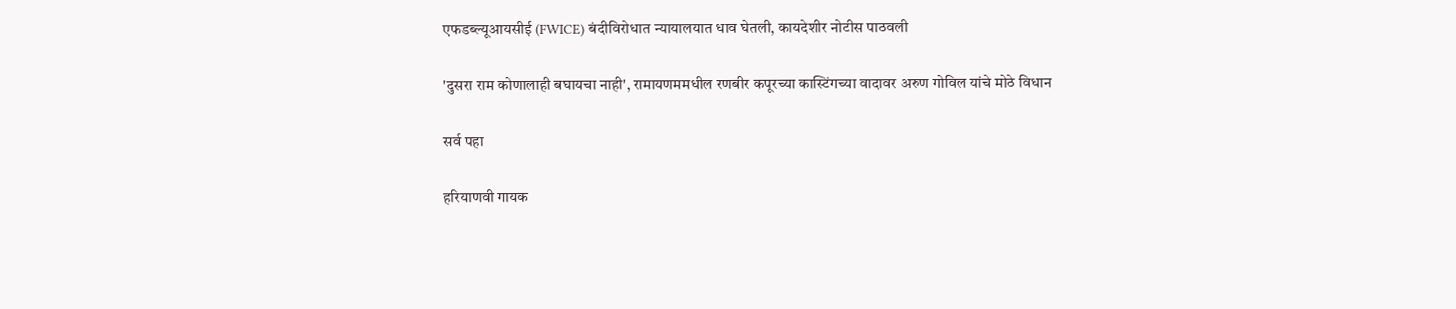एफडब्ल्यूआयसीई (FWICE) बंदीविरोधात न्यायालयात धाव घेतली, कायदेशीर नोटीस पाठवली

'दुसरा राम कोणालाही बघायचा नाही', रामायणममधील रणबीर कपूरच्या कास्टिंगच्या वादावर अरुण गोविल यांचे मोठे विधान

सर्व पहा

हरियाणवी गायक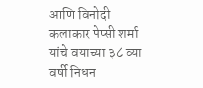आणि विनोदी कलाकार पेप्सी शर्मा यांचे वयाच्या ३८ व्या वर्षी निधन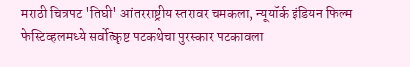मराठी चित्रपट 'तिघी' आंतरराष्ट्रीय स्तरावर चमकला, न्यूयॉर्क इंडियन फिल्म फेस्टिव्हलमध्ये सर्वोत्कृष्ट पटकथेचा पुरस्कार पटकावला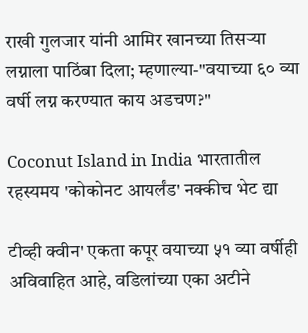राखी गुलजार यांनी आमिर खानच्या तिसऱ्या लग्नाला पाठिंबा दिला; म्हणाल्या-"वयाच्या ६० व्या वर्षी लग्न करण्यात काय अडचण?"

Coconut Island in India भारतातील रहस्यमय 'कोकोनट आयर्लंड' नक्कीच भेट द्या

टीव्ही क्वीन' एकता कपूर वयाच्या ५१ व्या वर्षीही अविवाहित आहे, वडिलांच्या एका अटीने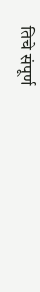तिचे संपूर्ण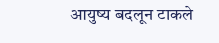आयुष्य बदलून टाकले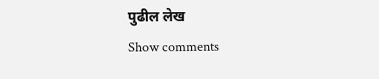पुढील लेख
Show comments